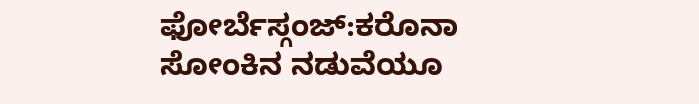ಫೋರ್ಬೆಸ್ಗಂಜ್:ಕರೊನಾ ಸೋಂಕಿನ ನಡುವೆಯೂ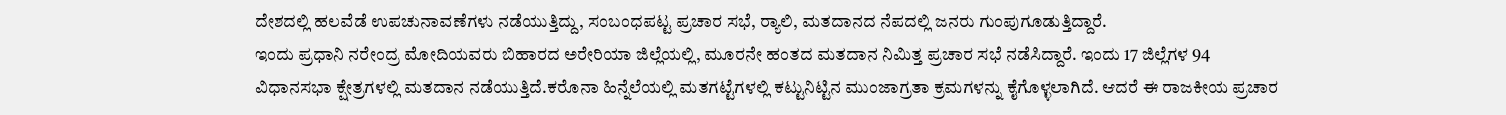ದೇಶದಲ್ಲಿ ಹಲವೆಡೆ ಉಪಚುನಾವಣೆಗಳು ನಡೆಯುತ್ತಿದ್ದು, ಸಂಬಂಧಪಟ್ಟ ಪ್ರಚಾರ ಸಭೆ, ರ‍್ಯಾಲಿ, ಮತದಾನದ ನೆಪದಲ್ಲಿ ಜನರು ಗುಂಪುಗೂಡುತ್ತಿದ್ದಾರೆ.
ಇಂದು ಪ್ರಧಾನಿ ನರೇಂದ್ರ ಮೋದಿಯವರು ಬಿಹಾರದ ಅರೇರಿಯಾ ಜಿಲ್ಲೆಯಲ್ಲಿ, ಮೂರನೇ ಹಂತದ ಮತದಾನ ನಿಮಿತ್ತ ಪ್ರಚಾರ ಸಭೆ ನಡೆಸಿದ್ದಾರೆ. ಇಂದು 17 ಜಿಲ್ಲೆಗಳ 94 ವಿಧಾನಸಭಾ ಕ್ಷೇತ್ರಗಳಲ್ಲಿ ಮತದಾನ ನಡೆಯುತ್ತಿದೆ.ಕರೊನಾ ಹಿನ್ನೆಲೆಯಲ್ಲಿ ಮತಗಟ್ಟೆಗಳಲ್ಲಿ ಕಟ್ಟುನಿಟ್ಟಿನ ಮುಂಜಾಗ್ರತಾ ಕ್ರಮಗಳನ್ನು ಕೈಗೊಳ್ಳಲಾಗಿದೆ. ಆದರೆ ಈ ರಾಜಕೀಯ ಪ್ರಚಾರ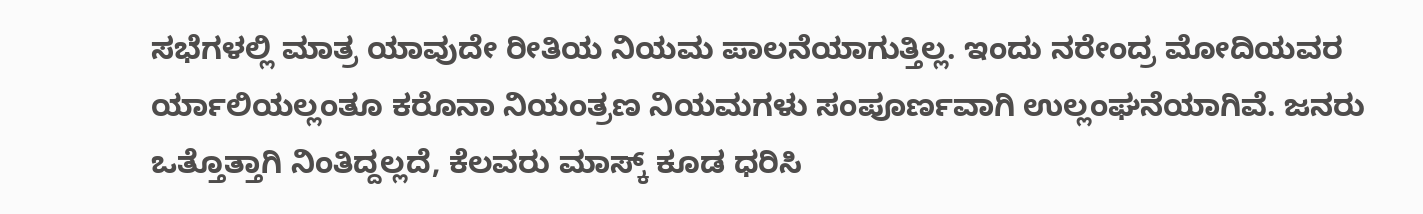ಸಭೆಗಳಲ್ಲಿ ಮಾತ್ರ ಯಾವುದೇ ರೀತಿಯ ನಿಯಮ ಪಾಲನೆಯಾಗುತ್ತಿಲ್ಲ. ಇಂದು ನರೇಂದ್ರ ಮೋದಿಯವರ ರ್ಯಾಲಿಯಲ್ಲಂತೂ ಕರೊನಾ ನಿಯಂತ್ರಣ ನಿಯಮಗಳು ಸಂಪೂರ್ಣವಾಗಿ ಉಲ್ಲಂಘನೆಯಾಗಿವೆ. ಜನರು ಒತ್ತೊತ್ತಾಗಿ ನಿಂತಿದ್ದಲ್ಲದೆ, ಕೆಲವರು ಮಾಸ್ಕ್ ಕೂಡ ಧರಿಸಿ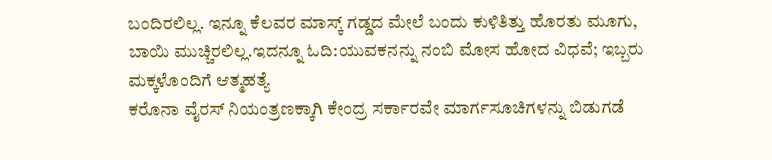ಬಂದಿರಲಿಲ್ಲ. ಇನ್ನೂ ಕೆಲವರ ಮಾಸ್ಕ್ ಗಡ್ಡದ ಮೇಲೆ ಬಂದು ಕುಳಿತಿತ್ತು ಹೊರತು ಮೂಗು, ಬಾಯಿ ಮುಚ್ಚಿರಲಿಲ್ಲ.ಇದನ್ನೂ ಓದಿ:ಯುವಕನನ್ನು ನಂಬಿ ಮೋಸ ಹೋದ ವಿಧವೆ; ಇಬ್ಬರು ಮಕ್ಕಳೊಂದಿಗೆ ಆತ್ಮಹತ್ಯೆ
ಕರೊನಾ ವೈರಸ್ ನಿಯಂತ್ರಣಕ್ಕಾಗಿ ಕೇಂದ್ರ ಸರ್ಕಾರವೇ ಮಾರ್ಗಸೂಚಿಗಳನ್ನು ಬಿಡುಗಡೆ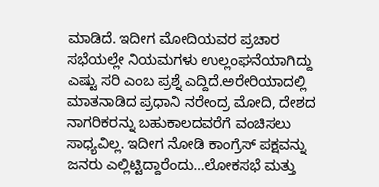ಮಾಡಿದೆ. ಇದೀಗ ಮೋದಿಯವರ ಪ್ರಚಾರ ಸಭೆಯಲ್ಲೇ ನಿಯಮಗಳು ಉಲ್ಲಂಘನೆಯಾಗಿದ್ದು ಎಷ್ಟು ಸರಿ ಎಂಬ ಪ್ರಶ್ನೆ ಎದ್ದಿದೆ.ಅರೇರಿಯಾದಲ್ಲಿ ಮಾತನಾಡಿದ ಪ್ರಧಾನಿ ನರೇಂದ್ರ ಮೋದಿ, ದೇಶದ ನಾಗರಿಕರನ್ನು ಬಹುಕಾಲದವರೆಗೆ ವಂಚಿಸಲು ಸಾಧ್ಯವಿಲ್ಲ. ಇದೀಗ ನೋಡಿ ಕಾಂಗ್ರೆಸ್ ಪಕ್ಷವನ್ನು ಜನರು ಎಲ್ಲಿಟ್ಟಿದ್ದಾರೆಂದು…ಲೋಕಸಭೆ ಮತ್ತು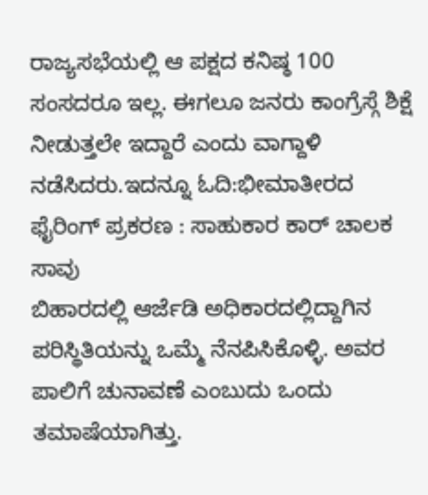ರಾಜ್ಯಸಭೆಯಲ್ಲಿ ಆ ಪಕ್ಷದ ಕನಿಷ್ಠ 100 ಸಂಸದರೂ ಇಲ್ಲ. ಈಗಲೂ ಜನರು ಕಾಂಗ್ರೆಸ್ಗೆ ಶಿಕ್ಷೆ ನೀಡುತ್ತಲೇ ಇದ್ದಾರೆ ಎಂದು ವಾಗ್ದಾಳಿ ನಡೆಸಿದರು.ಇದನ್ನೂ ಓದಿ:ಭೀಮಾತೀರದ ಫೈರಿಂಗ್ ಪ್ರಕರಣ : ಸಾಹುಕಾರ ಕಾರ್ ಚಾಲಕ ಸಾವು
ಬಿಹಾರದಲ್ಲಿ ಆರ್ಜೆಡಿ ಅಧಿಕಾರದಲ್ಲಿದ್ದಾಗಿನ ಪರಿಸ್ಥಿತಿಯನ್ನು ಒಮ್ಮೆ ನೆನಪಿಸಿಕೊಳ್ಳಿ. ಅವರ ಪಾಲಿಗೆ ಚುನಾವಣೆ ಎಂಬುದು ಒಂದು ತಮಾಷೆಯಾಗಿತ್ತು.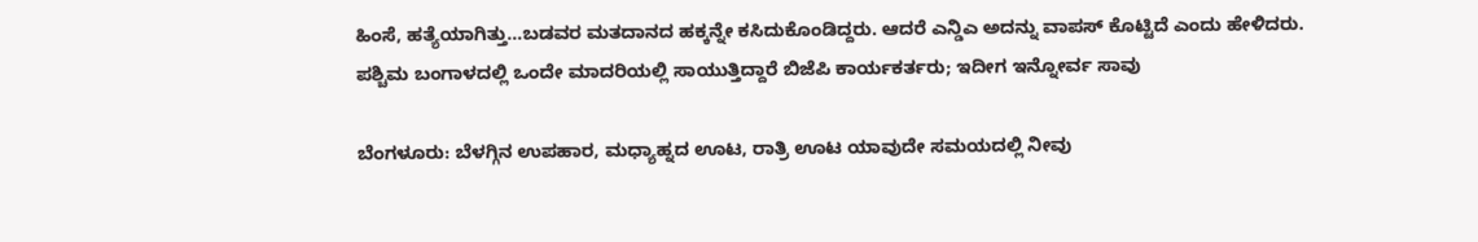ಹಿಂಸೆ, ಹತ್ಯೆಯಾಗಿತ್ತು…ಬಡವರ ಮತದಾನದ ಹಕ್ಕನ್ನೇ ಕಸಿದುಕೊಂಡಿದ್ದರು. ಆದರೆ ಎನ್ಡಿಎ ಅದನ್ನು ವಾಪಸ್ ಕೊಟ್ಟಿದೆ ಎಂದು ಹೇಳಿದರು.
ಪಶ್ಚಿಮ ಬಂಗಾಳದಲ್ಲಿ ಒಂದೇ ಮಾದರಿಯಲ್ಲಿ ಸಾಯುತ್ತಿದ್ದಾರೆ ಬಿಜೆಪಿ ಕಾರ್ಯಕರ್ತರು; ಇದೀಗ ಇನ್ನೋರ್ವ ಸಾವು

ಬೆಂಗಳೂರು: ಬೆಳಗ್ಗಿನ ಉಪಹಾರ, ಮಧ್ಯಾಹ್ನದ ಊಟ, ರಾತ್ರಿ ಊಟ ಯಾವುದೇ ಸಮಯದಲ್ಲಿ ನೀವು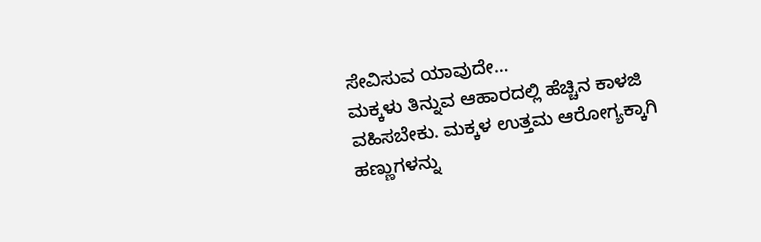ಸೇವಿಸುವ ಯಾವುದೇ…
ಮಕ್ಕಳು ತಿನ್ನುವ ಆಹಾರದಲ್ಲಿ ಹೆಚ್ಚಿನ ಕಾಳಜಿ ವಹಿಸಬೇಕು. ಮಕ್ಕಳ ಉತ್ತಮ ಆರೋಗ್ಯಕ್ಕಾಗಿ ಹಣ್ಣುಗಳನ್ನು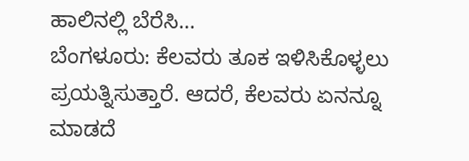ಹಾಲಿನಲ್ಲಿ ಬೆರೆಸಿ…
ಬೆಂಗಳೂರು: ಕೆಲವರು ತೂಕ ಇಳಿಸಿಕೊಳ್ಳಲು ಪ್ರಯತ್ನಿಸುತ್ತಾರೆ. ಆದರೆ, ಕೆಲವರು ಏನನ್ನೂ ಮಾಡದೆ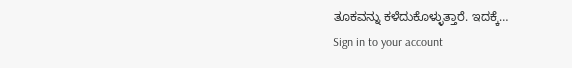ತೂಕವನ್ನು ಕಳೆದುಕೊಳ್ಳುತ್ತಾರೆ. ಇದಕ್ಕೆ…
Sign in to your account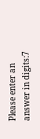Please enter an answer in digits:7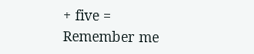+ five =
Remember me